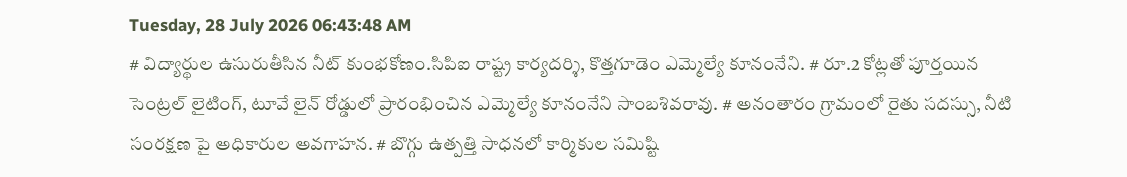Tuesday, 28 July 2026 06:43:48 AM
# విద్యార్థుల ఉసురుతీసిన నీట్ కుంభకోణం.సిపిఐ రాష్ట్ర కార్యదర్శి, కొత్తగూడెం ఎమ్మెల్యే కూనంనేని. # రూ.2 కోట్లతో పూర్తయిన సెంట్రల్ లైటింగ్, టూవే లైన్ రోడ్డులో ప్రారంభించిన ఎమ్మెల్యే కూనంనేని సాంబశివరావు. # అనంతారం గ్రామంలో రైతు సదస్సు, నీటి సంరక్షణ పై అధికారుల అవగాహన. # బొగ్గు ఉత్పత్తి సాధనలో కార్మికుల సమిష్టి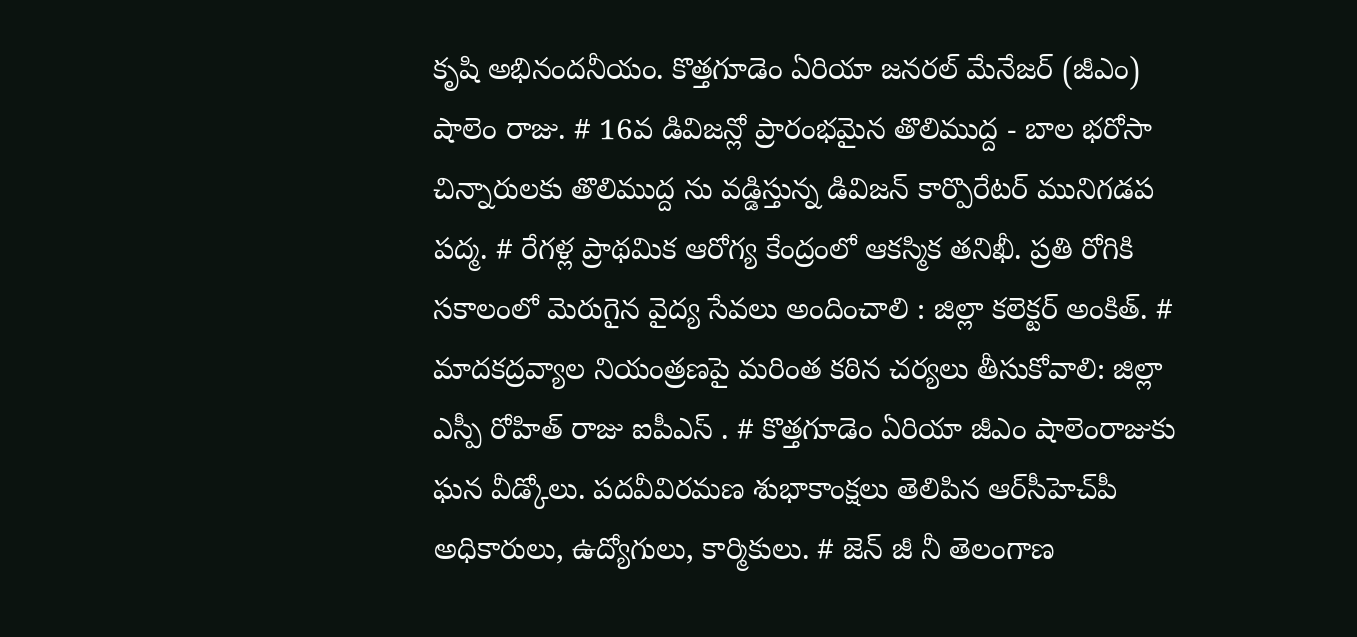కృషి అభినందనీయం. కొత్తగూడెం ఏరియా జనరల్ మేనేజర్ (జీఎం) షాలెం రాజు. # 16వ డివిజన్లో ప్రారంభమైన తొలిముద్ద - బాల భరోసా చిన్నారులకు తొలిముద్ద ను వడ్డిస్తున్న డివిజన్ కార్పొరేటర్ మునిగడప పద్మ. # రేగళ్ల ప్రాథమిక ఆరోగ్య కేంద్రంలో ఆకస్మిక తనిఖీ. ప్రతి రోగికి సకాలంలో మెరుగైన వైద్య సేవలు అందించాలి : జిల్లా కలెక్టర్ అంకిత్. # మాదకద్రవ్యాల నియంత్రణపై మరింత కఠిన చర్యలు తీసుకోవాలి: జిల్లా ఎస్పీ రోహిత్ రాజు ఐపీఎస్ . # కొత్తగూడెం ఏరియా జీఎం షాలెంరాజుకు ఘన వీడ్కోలు. పదవీవిరమణ శుభాకాంక్షలు తెలిపిన ఆర్‌సీహెచ్‌పీ అధికారులు, ఉద్యోగులు, కార్మికులు. # జెన్ జీ నీ తెలంగాణ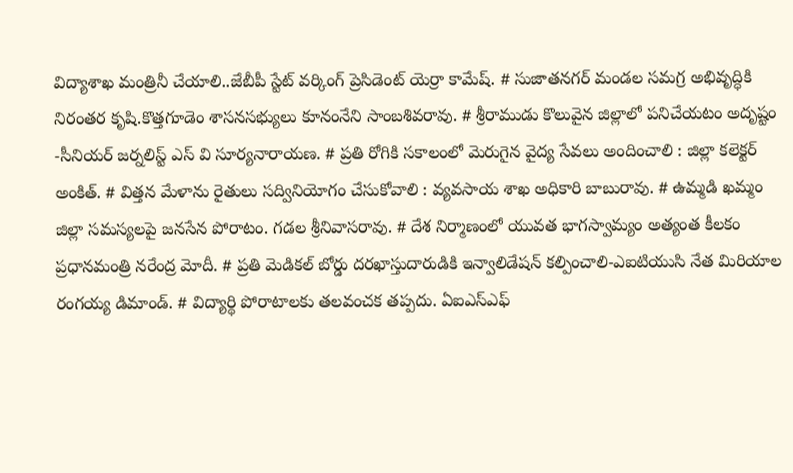విద్యాశాఖ మంత్రినీ చేయాలి..జేబీపీ స్టేట్ వర్కింగ్ ప్రెసిడెంట్ యెర్రా కామేష్. # సుజాతనగర్ మండల సమగ్ర అభివృద్ధికి నిరంతర కృషి.కొత్తగూడెం శాసనసభ్యులు కూనంనేని సాంబశివరావు. # శ్రీరాముడు కొలువైన జిల్లాలో పనిచేయటం అదృష్టం -సీనియర్ జర్నలిస్ట్ ఎస్ వి సూర్యనారాయణ. # ప్రతి రోగికి సకాలంలో మెరుగైన వైద్య సేవలు అందించాలి : జిల్లా కలెక్టర్ అంకిత్. # విత్తన మేళాను రైతులు సద్వినియోగం చేసుకోవాలి : వ్యవసాయ శాఖ అధికారి బాబురావు. # ఉమ్మడి ఖమ్మం జిల్లా సమస్యలపై జనసేన పోరాటం. గడల శ్రీనివాసరావు. # దేశ నిర్మాణంలో యువత భాగస్వామ్యం అత్యంత కీలకం ప్రధానమంత్రి నరేంద్ర మోదీ. # ప్రతి మెడికల్ బోర్డు దరఖాస్తుదారుడికి ఇన్వాలిడేషన్ కల్పించాలి-ఎఐటియుసి నేత మిరియాల రంగయ్య డిమాండ్. # విద్యార్థి పోరాటాలకు తలవంచక తప్పదు. ఏఐఎస్ఎఫ్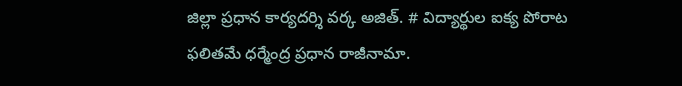జిల్లా ప్రధాన కార్యదర్శి వర్క అజిత్. # విద్యార్థుల ఐక్య పోరాట ఫలితమే ధర్మేంద్ర ప్రధాన రాజీనామా.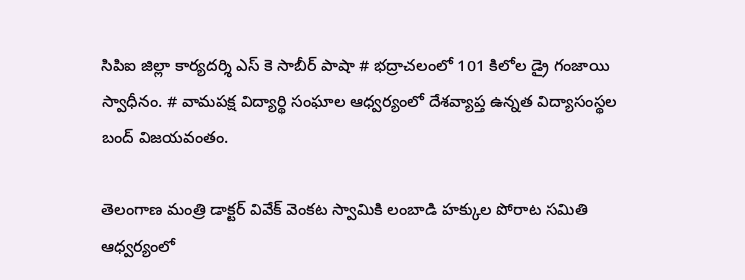సిపిఐ జిల్లా కార్యదర్శి ఎస్ కె సాబీర్ పాషా # భద్రాచలంలో 101 కిలోల డ్రై గంజాయి స్వాధీనం. # వామపక్ష విద్యార్థి సంఘాల ఆధ్వర్యంలో దేశవ్యాప్త ఉన్నత విద్యాసంస్థల బంద్ విజయవంతం.

తెలంగాణ మంత్రి డాక్టర్ వివేక్ వెంకట స్వామికి లంబాడి హక్కుల పోరాట సమితి ఆధ్వర్యంలో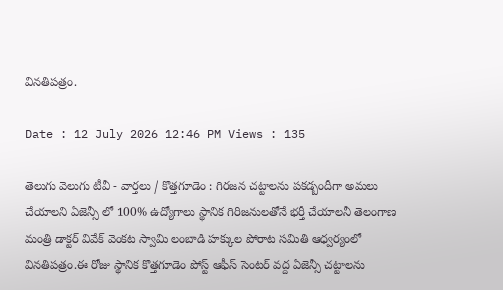వినతిపత్రం.

Date : 12 July 2026 12:46 PM Views : 135

తెలుగు వెలుగు టీవీ - వార్తలు / కొత్తగూడెం : గిరజన చట్టాలను పకడ్బందీగా అమలు చేయాలని ఏజెన్సీ లో 100% ఉద్యోగాలు స్థానిక గిరిజనులతోనే భర్తీ చేయాలనీ తెలంగాణ మంత్రి డాక్టర్ వివేక్ వెంకట స్వామి లంబాడి హక్కుల పోరాట సమితి ఆధ్వర్యంలో వినతిపత్రం.ఈ రోజు స్థానిక కొత్తగూడెం పోస్ట్ ఆఫీస్ సెంటర్ వద్ద ఏజెన్సీ చట్టాలను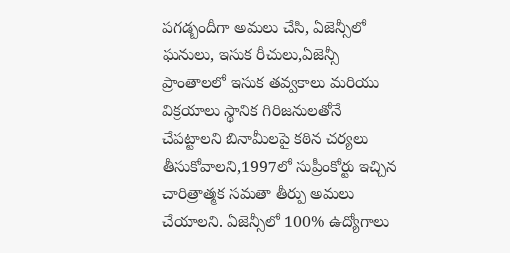పగడ్బందీగా అమలు చేసి, ఏజెన్సీలో ఘనులు, ఇసుక రీచులు,ఏజెన్సీ ప్రాంతాలలో ఇసుక తవ్వకాలు మరియు విక్రయాలు స్థానిక గిరిజనులతోనే చేపట్టాలని బినామీలపై కఠిన చర్యలు తీసుకోవాలని,1997లో సుప్రీంకోర్టు ఇచ్చిన చారిత్రాత్మక సమతా తీర్పు అమలు చేయాలని. ఏజెన్సీలో 100% ఉద్యోగాలు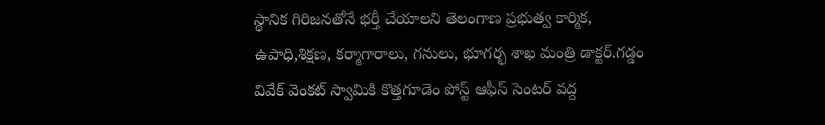స్థానిక గిరిజనతోనే భర్తీ చేయాలని తెలంగాణ ప్రభుత్వ కార్మిక, ఉపాధి,శిక్షణ, కర్మాగారాలు, గనులు, భూగర్భ శాఖ మంత్రి డాక్టర్.గడ్డం వివేక్ వెంకట్ స్వామికి కొత్తగూడెం పోస్ట్ ఆఫీస్ సెంటర్ వద్ద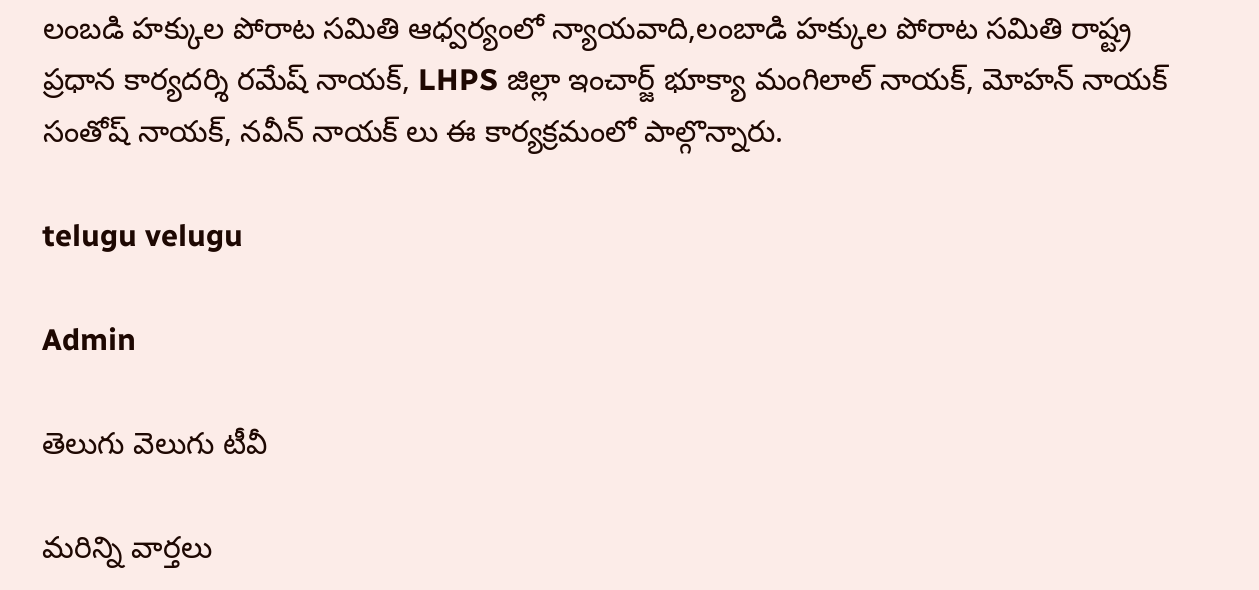లంబడి హక్కుల పోరాట సమితి ఆధ్వర్యంలో న్యాయవాది,లంబాడి హక్కుల పోరాట సమితి రాష్ట్ర ప్రధాన కార్యదర్శి రమేష్ నాయక్, LHPS జిల్లా ఇంచార్జ్ భూక్యా మంగిలాల్ నాయక్, మోహన్ నాయక్ సంతోష్ నాయక్, నవీన్ నాయక్ లు ఈ కార్యక్రమంలో పాల్గొన్నారు.

telugu velugu

Admin

తెలుగు వెలుగు టీవీ

మరిన్ని వార్తలు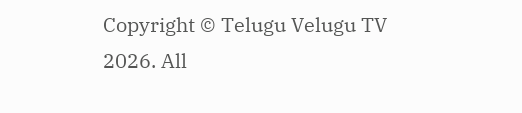Copyright © Telugu Velugu TV 2026. All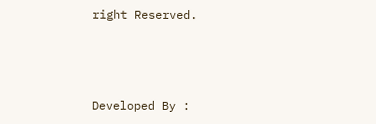right Reserved.



Developed By :